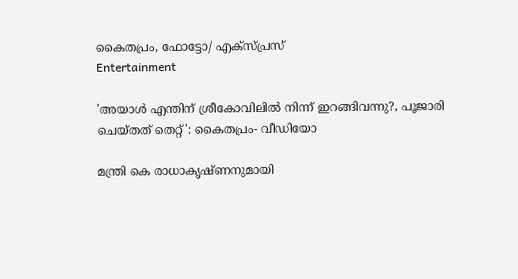കൈതപ്രം, ഫോട്ടോ/ എക്സ്പ്രസ്
Entertainment

'അയാള്‍ എന്തിന് ശ്രീകോവിലില്‍ നിന്ന് ഇറങ്ങിവന്നു?, പൂജാരി ചെയ്തത് തെറ്റ്': കൈതപ്രം- വീഡിയോ

മന്ത്രി കെ രാധാകൃഷ്ണനുമായി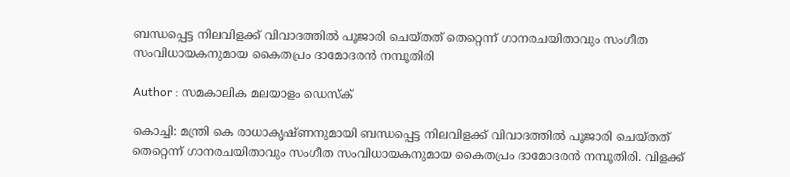ബന്ധപ്പെട്ട നിലവിളക്ക് വിവാദത്തില്‍ പൂജാരി ചെയ്തത് തെറ്റെന്ന് ഗാനരചയിതാവും സംഗീത സംവിധായകനുമായ കൈതപ്രം ദാമോദരന്‍ നമ്പൂതിരി

Author : സമകാലിക മലയാളം ഡെസ്ക്

കൊച്ചി: മന്ത്രി കെ രാധാകൃഷ്ണനുമായി ബന്ധപ്പെട്ട നിലവിളക്ക് വിവാദത്തില്‍ പൂജാരി ചെയ്തത് തെറ്റെന്ന് ഗാനരചയിതാവും സംഗീത സംവിധായകനുമായ കൈതപ്രം ദാമോദരന്‍ നമ്പൂതിരി. വിളക്ക്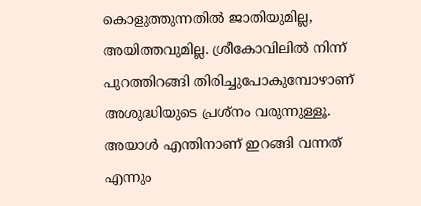കൊളുത്തുന്നതില്‍ ജാതിയുമില്ല, അയിത്തവുമില്ല. ശ്രീകോവിലില്‍ നിന്ന് പുറത്തിറങ്ങി തിരിച്ചുപോകുമ്പോഴാണ് അശുദ്ധിയുടെ പ്രശ്‌നം വരുന്നുള്ളൂ. അയാള്‍ എന്തിനാണ് ഇറങ്ങി വന്നത് എന്നും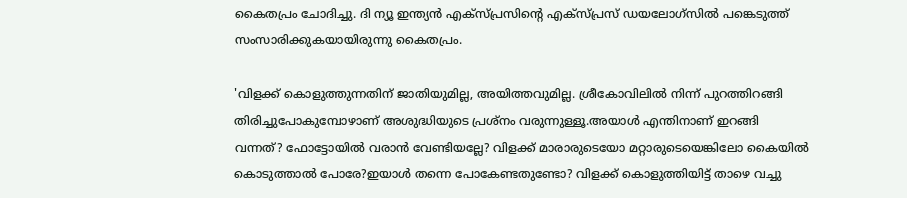കൈതപ്രം ചോദിച്ചു. ദി ന്യൂ ഇന്ത്യന്‍ എക്‌സ്പ്രസിന്റെ എക്‌സ്പ്രസ് ഡയലോഗ്‌സില്‍ പങ്കെടുത്ത് സംസാരിക്കുകയായിരുന്നു കൈതപ്രം.

'വിളക്ക് കൊളുത്തുന്നതിന് ജാതിയുമില്ല, അയിത്തവുമില്ല. ശ്രീകോവിലില്‍ നിന്ന് പുറത്തിറങ്ങി തിരിച്ചുപോകുമ്പോഴാണ് അശുദ്ധിയുടെ പ്രശ്‌നം വരുന്നുള്ളൂ.അയാള്‍ എന്തിനാണ് ഇറങ്ങി വന്നത്? ഫോട്ടോയില്‍ വരാന്‍ വേണ്ടിയല്ലേ? വിളക്ക് മാരാരുടെയോ മറ്റാരുടെയെങ്കിലോ കൈയില്‍ കൊടുത്താല്‍ പോരേ?ഇയാള്‍ തന്നെ പോകേണ്ടതുണ്ടോ? വിളക്ക് കൊളുത്തിയിട്ട് താഴെ വച്ചു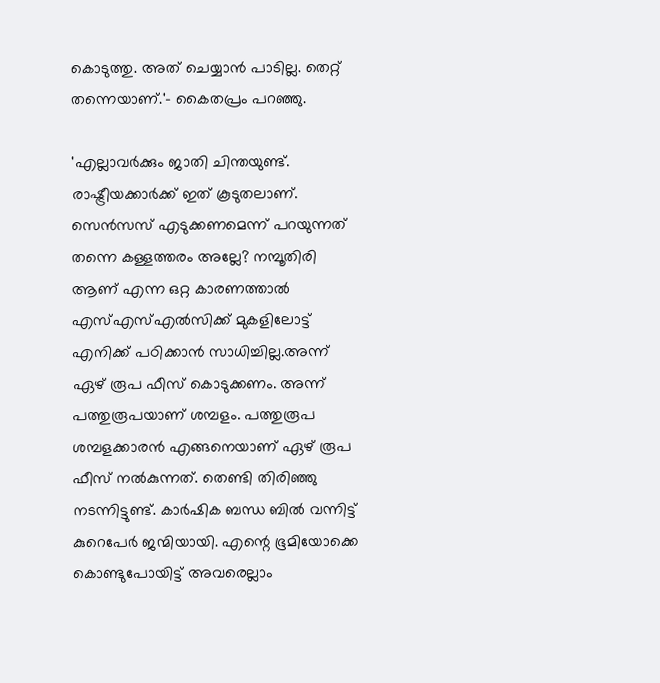കൊടുത്തു. അത് ചെയ്യാന്‍ പാടില്ല. തെറ്റ് തന്നെയാണ്.'- കൈതപ്രം പറഞ്ഞു.

'എല്ലാവര്‍ക്കും ജാതി ചിന്തയുണ്ട്. രാഷ്ട്രീയക്കാര്‍ക്ക് ഇത് കൂടുതലാണ്. സെന്‍സസ് എടുക്കണമെന്ന് പറയുന്നത് തന്നെ കള്ളത്തരം അല്ലേ? നമ്പൂതിരി ആണ് എന്ന ഒറ്റ കാരണത്താല്‍ എസ്എസ്എല്‍സിക്ക് മുകളിലോട്ട് എനിക്ക് പഠിക്കാന്‍ സാധിച്ചില്ല.അന്ന് ഏഴ് രൂപ ഫീസ് കൊടുക്കണം. അന്ന് പത്തുരൂപയാണ് ശമ്പളം. പത്തുരൂപ ശമ്പളക്കാരന്‍ എങ്ങനെയാണ് ഏഴ് രൂപ ഫീസ് നല്‍കുന്നത്. തെണ്ടി തിരിഞ്ഞു നടന്നിട്ടുണ്ട്. കാര്‍ഷിക ബന്ധ ബില്‍ വന്നിട്ട് കുറെപേര്‍ ജന്മിയായി. എന്റെ ഭൂമിയോക്കെ കൊണ്ടുപോയിട്ട് അവരെല്ലാം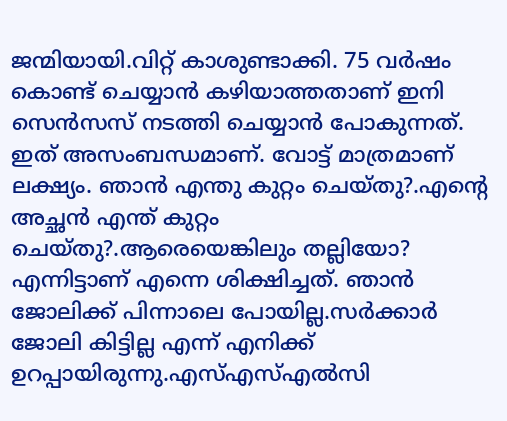ജന്മിയായി.വിറ്റ് കാശുണ്ടാക്കി. 75 വര്‍ഷം കൊണ്ട് ചെയ്യാന്‍ കഴിയാത്തതാണ് ഇനി സെന്‍സസ് നടത്തി ചെയ്യാന്‍ പോകുന്നത്. ഇത് അസംബന്ധമാണ്. വോട്ട് മാത്രമാണ് ലക്ഷ്യം. ഞാന്‍ എന്തു കുറ്റം ചെയ്തു?.എന്റെ അച്ഛന്‍ എന്ത് കുറ്റം ചെയ്തു?.ആരെയെങ്കിലും തല്ലിയോ? എന്നിട്ടാണ് എന്നെ ശിക്ഷിച്ചത്. ഞാന്‍  ജോലിക്ക് പിന്നാലെ പോയില്ല.സര്‍ക്കാര്‍ ജോലി കിട്ടില്ല എന്ന് എനിക്ക് ഉറപ്പായിരുന്നു.എസ്എസ്എല്‍സി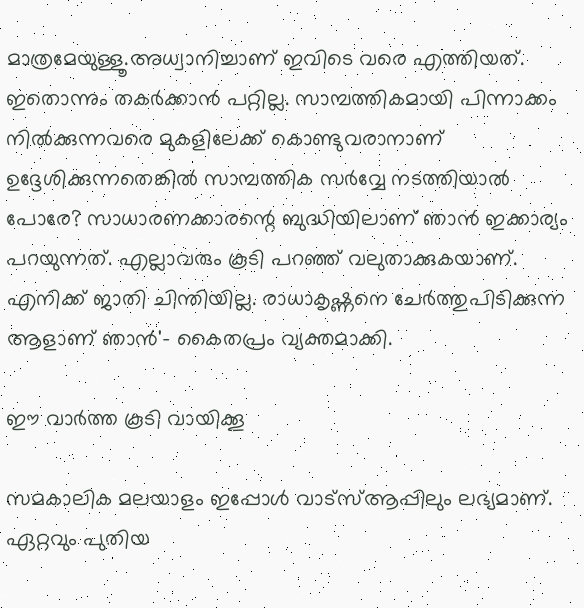മാത്രമേയുള്ളൂ.അധ്വാനിച്ചാണ് ഇവിടെ വരെ എത്തിയത്. ഇതൊന്നും തകര്‍ക്കാന്‍ പറ്റില്ല. സാമ്പത്തികമായി പിന്നാക്കം നില്‍ക്കുന്നവരെ മുകളിലേക്ക് കൊണ്ടുവരാനാണ് ഉദ്ദേശിക്കുന്നതെങ്കില്‍ സാമ്പത്തിക സര്‍വ്വേ നടത്തിയാല്‍ പോരേ? സാധാരണക്കാരന്റെ ബുദ്ധിയിലാണ് ഞാന്‍ ഇക്കാര്യം പറയുന്നത്. എല്ലാവരും കൂടി പറഞ്ഞ് വലുതാക്കുകയാണ്. എനിക്ക് ജാതി ചിന്തിയില്ല. രാധാകൃഷ്ണനെ ചേര്‍ത്തുപിടിക്കുന്ന ആളാണ് ഞാന്‍'- കൈതപ്രം വ്യക്തമാക്കി.

ഈ വാര്‍ത്ത കൂടി വായിക്കൂ

സമകാലിക മലയാളം ഇപ്പോള്‍ വാട്‌സ്ആപ്പിലും ലഭ്യമാണ്. ഏറ്റവും പുതിയ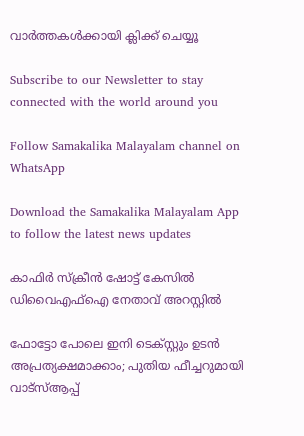വാര്‍ത്തകള്‍ക്കായി ക്ലിക്ക് ചെയ്യൂ

Subscribe to our Newsletter to stay connected with the world around you

Follow Samakalika Malayalam channel on WhatsApp

Download the Samakalika Malayalam App to follow the latest news updates

കാഫിര്‍ സ്‌ക്രീന്‍ ഷോട്ട് കേസില്‍ ഡിവൈഎഫ്‌ഐ നേതാവ് അറസ്റ്റില്‍

ഫോട്ടോ പോലെ ഇനി ടെക്സ്റ്റും ഉടന്‍ അപ്രത്യക്ഷമാക്കാം; പുതിയ ഫീച്ചറുമായി വാട്‌സ്ആപ്പ്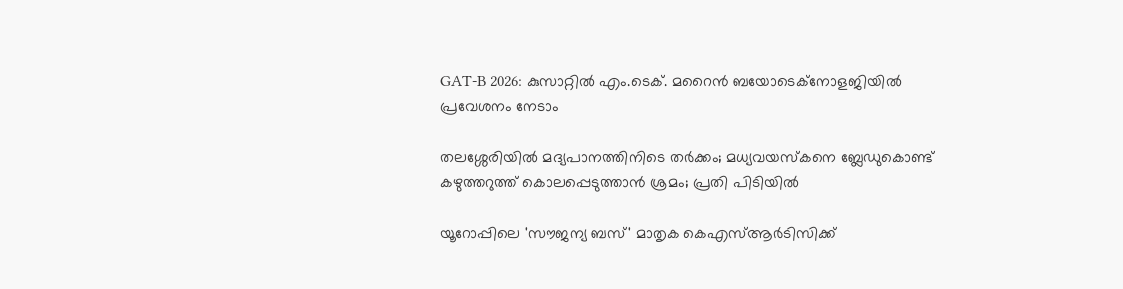GAT-B 2026: കുസാറ്റിൽ എം.ടെക്. മറൈൻ ബയോടെക്നോളജിയിൽ പ്രവേശനം നേടാം

തലശ്ശേരിയിൽ മദ്യപാനത്തിനിടെ തർക്കം; മധ്യവയസ്കനെ ബ്ലേഡുകൊണ്ട് കഴുത്തറുത്ത് കൊലപ്പെടുത്താൻ ശ്രമം; പ്രതി പിടിയിൽ

യൂറോപ്പിലെ 'സൗജന്യ ബസ്' മാതൃക കെഎസ്ആർടിസിക്ക്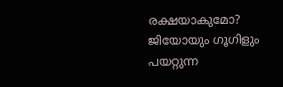രക്ഷയാകുമോ? ജിയോയും ഗൂഗിളും പയറ്റുന്ന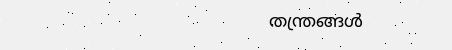തന്ത്രങ്ങൾ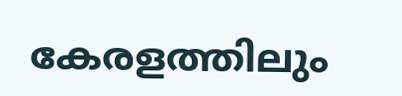കേരളത്തിലും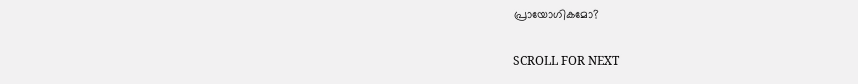പ്രായോഗികമോ?

SCROLL FOR NEXT